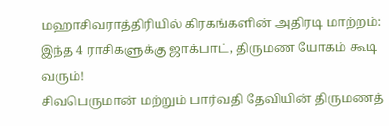மஹாசிவராத்திரியில் கிரகங்களின் அதிரடி மாற்றம்: இந்த 4 ராசிகளுக்கு ஜாக்பாட், திருமண யோகம் கூடி வரும்!
சிவபெருமான் மற்றும் பார்வதி தேவியின் திருமணத்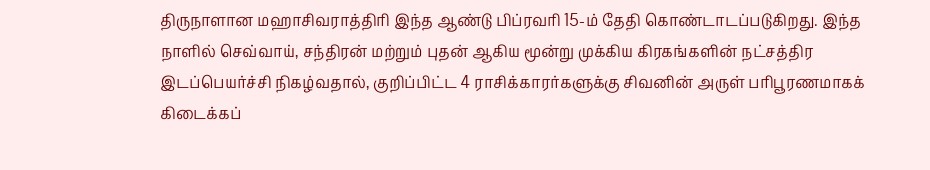திருநாளான மஹாசிவராத்திரி இந்த ஆண்டு பிப்ரவரி 15-ம் தேதி கொண்டாடப்படுகிறது. இந்த நாளில் செவ்வாய், சந்திரன் மற்றும் புதன் ஆகிய மூன்று முக்கிய கிரகங்களின் நட்சத்திர இடப்பெயர்ச்சி நிகழ்வதால், குறிப்பிட்ட 4 ராசிக்காரர்களுக்கு சிவனின் அருள் பரிபூரணமாகக் கிடைக்கப்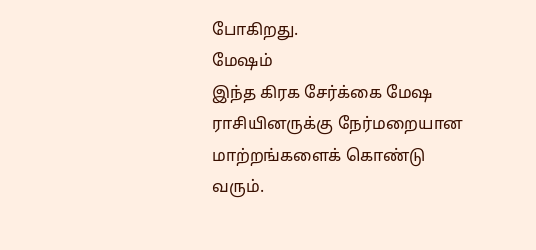போகிறது.
மேஷம்
இந்த கிரக சேர்க்கை மேஷ ராசியினருக்கு நேர்மறையான மாற்றங்களைக் கொண்டு வரும்.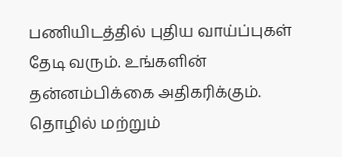பணியிடத்தில் புதிய வாய்ப்புகள் தேடி வரும். உங்களின் தன்னம்பிக்கை அதிகரிக்கும். தொழில் மற்றும்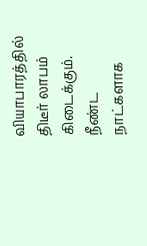வியாபாரத்தில் திடீர் லாபம் கிடைக்கும். நீண்ட நாட்களாக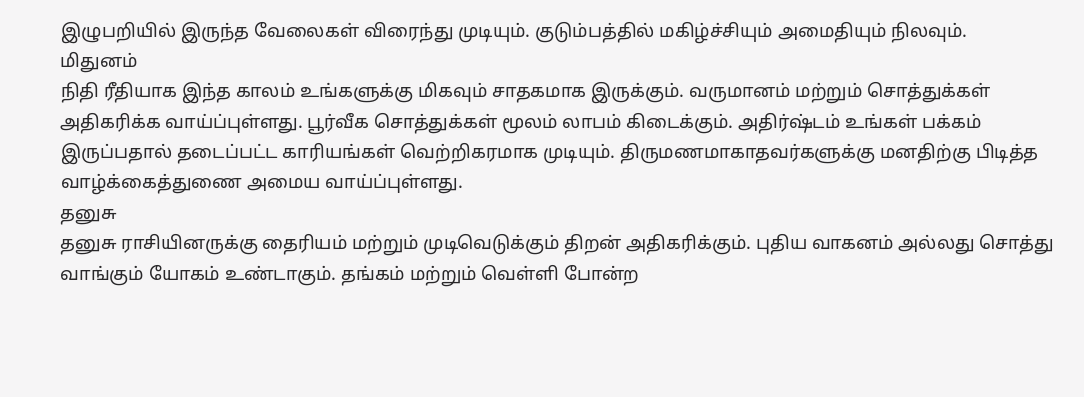இழுபறியில் இருந்த வேலைகள் விரைந்து முடியும். குடும்பத்தில் மகிழ்ச்சியும் அமைதியும் நிலவும்.
மிதுனம்
நிதி ரீதியாக இந்த காலம் உங்களுக்கு மிகவும் சாதகமாக இருக்கும். வருமானம் மற்றும் சொத்துக்கள் அதிகரிக்க வாய்ப்புள்ளது. பூர்வீக சொத்துக்கள் மூலம் லாபம் கிடைக்கும். அதிர்ஷ்டம் உங்கள் பக்கம் இருப்பதால் தடைப்பட்ட காரியங்கள் வெற்றிகரமாக முடியும். திருமணமாகாதவர்களுக்கு மனதிற்கு பிடித்த வாழ்க்கைத்துணை அமைய வாய்ப்புள்ளது.
தனுசு
தனுசு ராசியினருக்கு தைரியம் மற்றும் முடிவெடுக்கும் திறன் அதிகரிக்கும். புதிய வாகனம் அல்லது சொத்து வாங்கும் யோகம் உண்டாகும். தங்கம் மற்றும் வெள்ளி போன்ற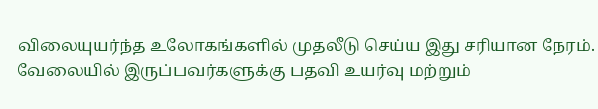விலையுயர்ந்த உலோகங்களில் முதலீடு செய்ய இது சரியான நேரம். வேலையில் இருப்பவர்களுக்கு பதவி உயர்வு மற்றும்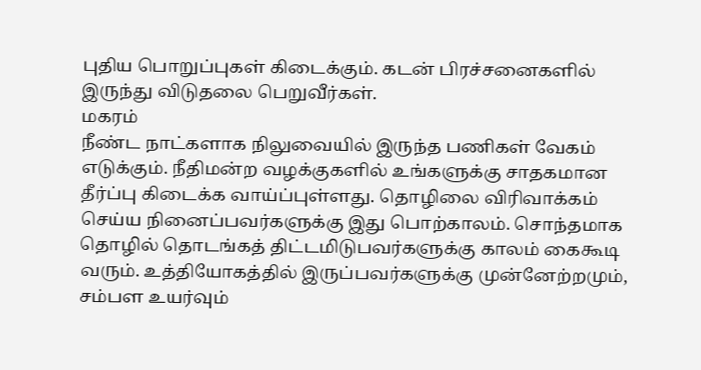புதிய பொறுப்புகள் கிடைக்கும். கடன் பிரச்சனைகளில் இருந்து விடுதலை பெறுவீர்கள்.
மகரம்
நீண்ட நாட்களாக நிலுவையில் இருந்த பணிகள் வேகம் எடுக்கும். நீதிமன்ற வழக்குகளில் உங்களுக்கு சாதகமான தீர்ப்பு கிடைக்க வாய்ப்புள்ளது. தொழிலை விரிவாக்கம் செய்ய நினைப்பவர்களுக்கு இது பொற்காலம். சொந்தமாக தொழில் தொடங்கத் திட்டமிடுபவர்களுக்கு காலம் கைகூடி வரும். உத்தியோகத்தில் இருப்பவர்களுக்கு முன்னேற்றமும், சம்பள உயர்வும்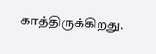காத்திருக்கிறது.